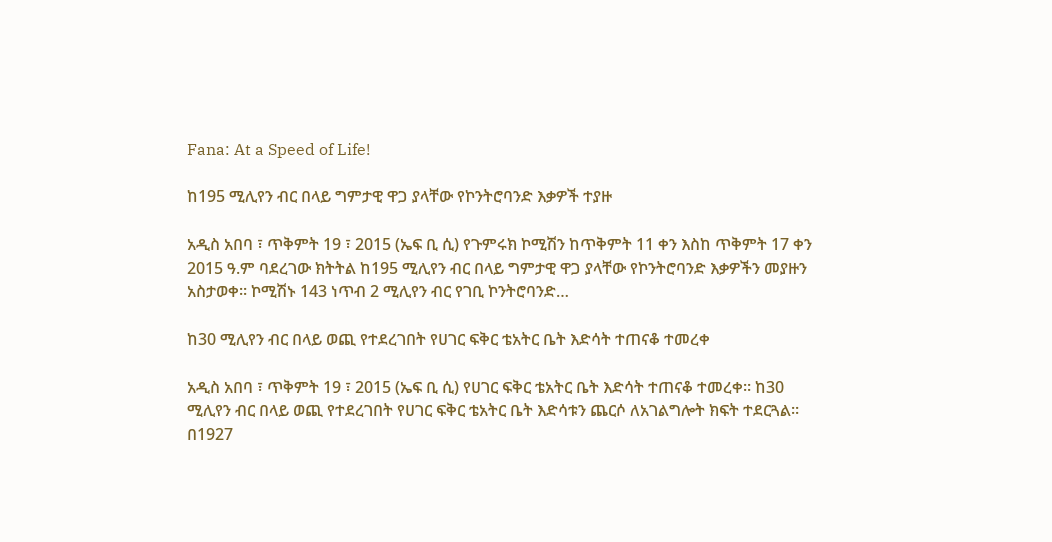Fana: At a Speed of Life!

ከ195 ሚሊየን ብር በላይ ግምታዊ ዋጋ ያላቸው የኮንትሮባንድ እቃዎች ተያዙ

አዲስ አበባ ፣ ጥቅምት 19 ፣ 2015 (ኤፍ ቢ ሲ) የጉምሩክ ኮሚሽን ከጥቅምት 11 ቀን እስከ ጥቅምት 17 ቀን 2015 ዓ.ም ባደረገው ክትትል ከ195 ሚሊየን ብር በላይ ግምታዊ ዋጋ ያላቸው የኮንትሮባንድ እቃዎችን መያዙን አስታወቀ፡፡ ኮሚሽኑ 143 ነጥብ 2 ሚሊየን ብር የገቢ ኮንትሮባንድ…

ከ30 ሚሊየን ብር በላይ ወጪ የተደረገበት የሀገር ፍቅር ቴአትር ቤት እድሳት ተጠናቆ ተመረቀ

አዲስ አበባ ፣ ጥቅምት 19 ፣ 2015 (ኤፍ ቢ ሲ) የሀገር ፍቅር ቴአትር ቤት እድሳት ተጠናቆ ተመረቀ። ከ30 ሚሊየን ብር በላይ ወጪ የተደረገበት የሀገር ፍቅር ቴአትር ቤት እድሳቱን ጨርሶ ለአገልግሎት ክፍት ተደርጓል። በ1927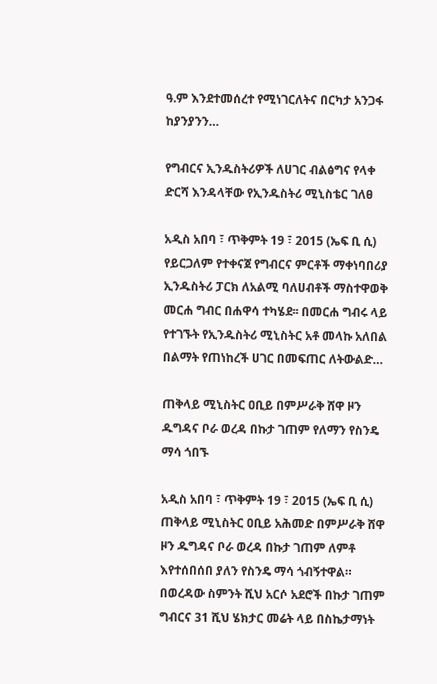ዓ.ም እንደተመሰረተ የሚነገርለትና በርካታ አንጋፋ ከያንያንን…

የግብርና ኢንዱስትሪዎች ለሀገር ብልፅግና የላቀ ድርሻ እንዳላቸው የኢንዱስትሪ ሚኒስቴር ገለፀ

አዲስ አበባ ፣ ጥቅምት 19 ፣ 2015 (ኤፍ ቢ ሲ) የይርጋለም የተቀናጀ የግብርና ምርቶች ማቀነባበሪያ ኢንዱስትሪ ፓርክ ለአልሚ ባለሀብቶች ማስተዋወቅ መርሐ ግብር በሐዋሳ ተካሄደ፡፡ በመርሐ ግብሩ ላይ የተገኙት የኢንዱስትሪ ሚኒስትር አቶ መላኩ አለበል በልማት የጠነከረች ሀገር በመፍጠር ለትውልድ…

ጠቅላይ ሚኒስትር ዐቢይ በምሥራቅ ሸዋ ዞን ዱግዳና ቦራ ወረዳ በኩታ ገጠም የለማን የስንዴ ማሳ ጎበኙ

አዲስ አበባ ፣ ጥቅምት 19 ፣ 2015 (ኤፍ ቢ ሲ) ጠቅላይ ሚኒስትር ዐቢይ አሕመድ በምሥራቅ ሸዋ ዞን ዱግዳና ቦራ ወረዳ በኩታ ገጠም ለምቶ እየተሰበሰበ ያለን የስንዴ ማሳ ጎብኝተዋል። በወረዳው ስምንት ሺህ አርሶ አደሮች በኩታ ገጠም ግብርና 31 ሺህ ሄክታር መሬት ላይ በስኬታማነት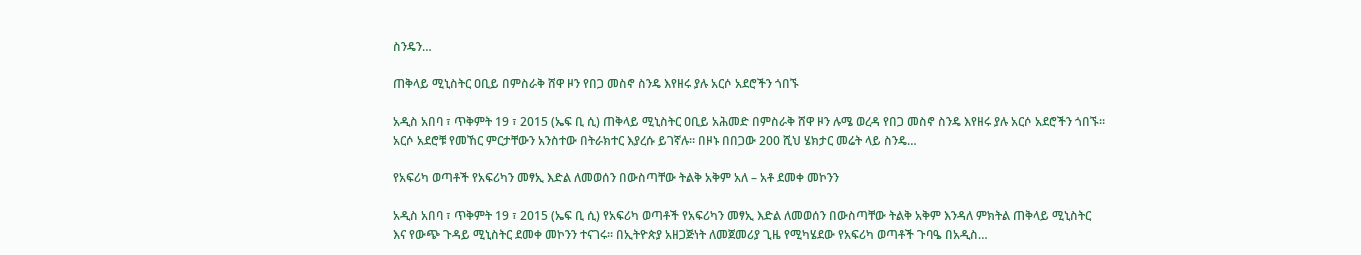ስንዴን…

ጠቅላይ ሚኒስትር ዐቢይ በምስራቅ ሸዋ ዞን የበጋ መስኖ ስንዴ እየዘሩ ያሉ አርሶ አደሮችን ጎበኙ

አዲስ አበባ ፣ ጥቅምት 19 ፣ 2015 (ኤፍ ቢ ሲ) ጠቅላይ ሚኒስትር ዐቢይ አሕመድ በምስራቅ ሸዋ ዞን ሉሜ ወረዳ የበጋ መስኖ ስንዴ እየዘሩ ያሉ አርሶ አደሮችን ጎበኙ። አርሶ አደሮቹ የመኸር ምርታቸውን አንስተው በትራክተር እያረሱ ይገኛሉ። በዞኑ በበጋው 200 ሺህ ሄክታር መሬት ላይ ስንዴ…

የአፍሪካ ወጣቶች የአፍሪካን መፃኢ እድል ለመወሰን በውስጣቸው ትልቅ አቅም አለ – አቶ ደመቀ መኮንን

አዲስ አበባ ፣ ጥቅምት 19 ፣ 2015 (ኤፍ ቢ ሲ) የአፍሪካ ወጣቶች የአፍሪካን መፃኢ እድል ለመወሰን በውስጣቸው ትልቅ አቅም እንዳለ ምክትል ጠቅላይ ሚኒስትር እና የውጭ ጉዳይ ሚኒስትር ደመቀ መኮንን ተናገሩ። በኢትዮጵያ አዘጋጅነት ለመጀመሪያ ጊዜ የሚካሄደው የአፍሪካ ወጣቶች ጉባዔ በአዲስ…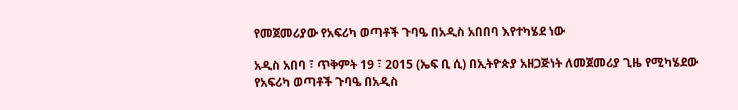የመጀመሪያው የአፍሪካ ወጣቶች ጉባዔ በአዲስ አበበባ እየተካሄደ ነው

አዲስ አበባ ፣ ጥቅምት 19 ፣ 2015 (ኤፍ ቢ ሲ) በኢትዮጵያ አዘጋጅነት ለመጀመሪያ ጊዜ የሚካሄደው የአፍሪካ ወጣቶች ጉባዔ በአዲስ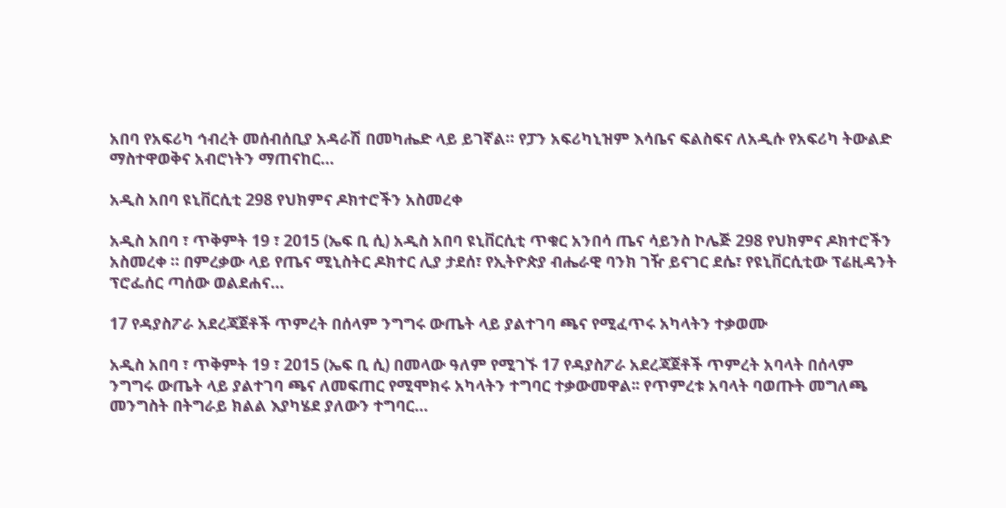አበባ የአፍሪካ ኅብረት መሰብሰቢያ አዳራሽ በመካሔድ ላይ ይገኛል። የፓን አፍሪካኒዝም እሳቤና ፍልስፍና ለአዲሱ የአፍሪካ ትውልድ ማስተዋወቅና አብሮነትን ማጠናከር…

አዲስ አበባ ዩኒቨርሲቲ 298 የህክምና ዶክተሮችን አስመረቀ

አዲስ አበባ ፣ ጥቅምት 19 ፣ 2015 (ኤፍ ቢ ሲ) አዲስ አበባ ዩኒቨርሲቲ ጥቁር አንበሳ ጤና ሳይንስ ኮሌጅ 298 የህክምና ዶክተሮችን አስመረቀ ። በምረቃው ላይ የጤና ሚኒስትር ዶክተር ሊያ ታደሰ፣ የኢትዮጵያ ብሔራዊ ባንክ ገዥ ይናገር ደሴ፣ የዩኒቨርሲቲው ፕሬዚዳንት ፕሮፌሰር ጣሰው ወልደሐና…

17 የዳያስፖራ አደረጃጀቶች ጥምረት በሰላም ንግግሩ ውጤት ላይ ያልተገባ ጫና የሚፈጥሩ አካላትን ተቃወሙ

አዲስ አበባ ፣ ጥቅምት 19 ፣ 2015 (ኤፍ ቢ ሲ) በመላው ዓለም የሚገኙ 17 የዳያስፖራ አደረጃጀቶች ጥምረት አባላት በሰላም ንግግሩ ውጤት ላይ ያልተገባ ጫና ለመፍጠር የሚሞክሩ አካላትን ተግባር ተቃውመዋል፡፡ የጥምረቱ አባላት ባወጡት መግለጫ መንግስት በትግራይ ክልል እያካሄደ ያለውን ተግባር…